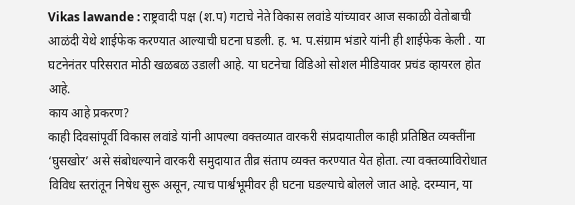Vikas lawande : राष्ट्रवादी पक्ष (श.प) गटाचे नेते विकास लवांडे यांच्यावर आज सकाळी वेतोबाची आळंदी येथे शाईफेक करण्यात आल्याची घटना घडली. ह. भ. प.संग्राम भंडारे यांनी ही शाईफेक केली . या घटनेनंतर परिसरात मोठी खळबळ उडाली आहे. या घटनेचा विडिओ सोशल मीडियावर प्रचंड व्हायरल होत आहे.
काय आहे प्रकरण?
काही दिवसांपूर्वी विकास लवांडे यांनी आपल्या वक्तव्यात वारकरी संप्रदायातील काही प्रतिष्ठित व्यक्तींना ‘घुसखोर’ असे संबोधल्याने वारकरी समुदायात तीव्र संताप व्यक्त करण्यात येत होता. त्या वक्तव्याविरोधात विविध स्तरांतून निषेध सुरू असून, त्याच पार्श्वभूमीवर ही घटना घडल्याचे बोलले जात आहे. दरम्यान, या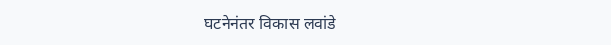घटनेनंतर विकास लवांडे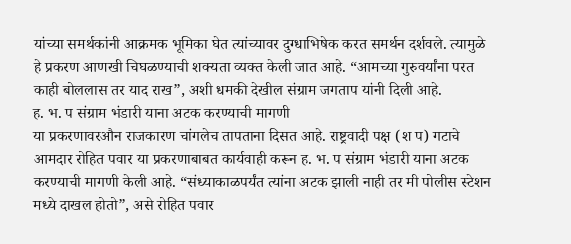यांच्या समर्थकांनी आक्रमक भूमिका घेत त्यांच्यावर दुग्धाभिषेक करत समर्थन दर्शवले. त्यामुळे हे प्रकरण आणखी चिघळण्याची शक्यता व्यक्त केली जात आहे. “आमच्या गुरुवर्यांना परत काही बोललास तर याद राख”, अशी धमकी देखील संग्राम जगताप यांनी दिली आहे.
ह. भ. प संग्राम भंडारी याना अटक करण्याची मागणी
या प्रकरणावरऔन राजकारण चांगलेच तापताना दिसत आहे. राष्ट्रवादी पक्ष (श प) गटाचे आमदार रोहित पवार या प्रकरणाबाबत कार्यवाही करून ह. भ. प संग्राम भंडारी याना अटक करण्याची मागणी केली आहे. “संध्याकाळपर्यंत त्यांना अटक झाली नाही तर मी पोलीस स्टेशन मध्ये दाखल होतो”, असे रोहित पवार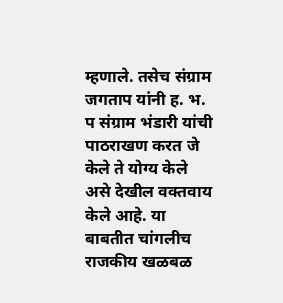म्हणाले. तसेच संग्राम जगताप यांनी ह. भ. प संग्राम भंडारी यांची पाठराखण करत जे केले ते योग्य केले असे देखील वक्तवाय केले आहे. या बाबतीत चांगलीच राजकीय खळबळ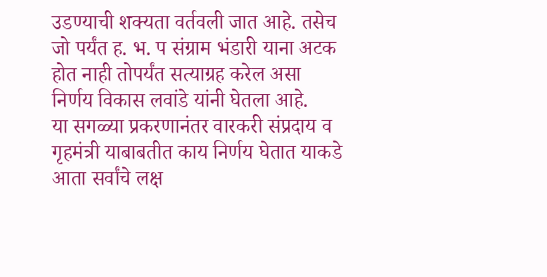उडण्याची शक्यता वर्तवली जात आहे. तसेच जो पर्यंत ह. भ. प संग्राम भंडारी याना अटक होत नाही तोपर्यंत सत्याग्रह करेल असा निर्णय विकास लवांडे यांनी घेतला आहे.
या सगळ्या प्रकरणानंतर वारकरी संप्रदाय व गृहमंत्री याबाबतीत काय निर्णय घेतात याकडे आता सर्वांचे लक्ष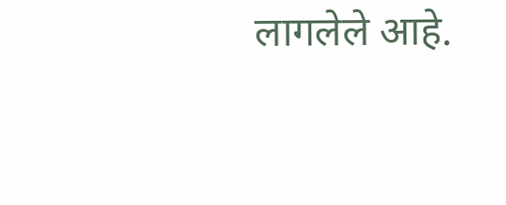लागलेले आहे.